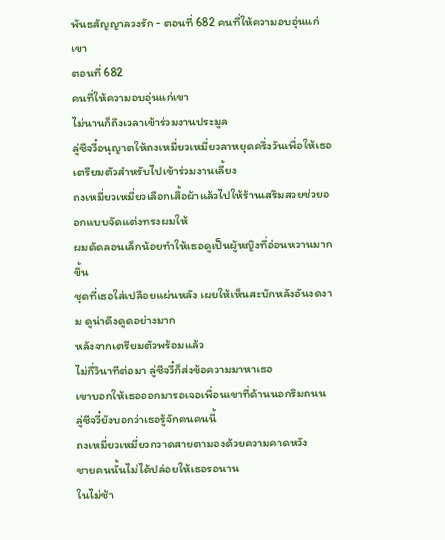พันธสัญญาลวงรัก - ตอนที่ 682 คนที่ให้ความอบอุ่นแก่เขา
ตอนที่ 682
คนที่ให้ความอบอุ่นแก่เขา
ไม่นานก็ถึงเวลาเข้าร่วมงานประมูล
ลู่ซีจวี๋อนุญาตให้ถงเหมี่ยวเหมี่ยวลาหยุดครึ่งวันเพื่อให้เธอเตรียมตัวสำหรับไปเข้าร่วมงานเลี้ยง
ถงเหมี่ยวเหมี่ยวเลือกเสื้อผ้าแล้วไปให้ร้านเสริมสวยช่วยออกแบบจัดแต่งทรงผมให้
ผมดัดลอนเล็กน้อยทำให้เธอดูเป็นผู้หญิงที่อ่อนหวานมากขึ้น
ชุดที่เธอใส่เปลือยแผ่นหลัง เผยให้เห็นสะบักหลังอันงดงาม ดูน่าดึงดูดอย่างมาก
หลังจากเตรียมตัวพร้อมแล้ว
ไม่กี่วินาทีต่อมา ลู่ซีจวี๋ก็ส่งข้อความมาหาเธอ
เขาบอกให้เธอออกมารอเจอเพื่อนเขาที่ด้านนอกริมถนน
ลู่ซีจวี๋ยังบอกว่าเธอรู้จักคนคนนี้
ถงเหมี่ยวเหมี่ยวกวาดสายตามองด้วยความคาดหวัง
ชายคนนั้นไม่ได้ปล่อยให้เธอรอนาน
ในไม่ช้า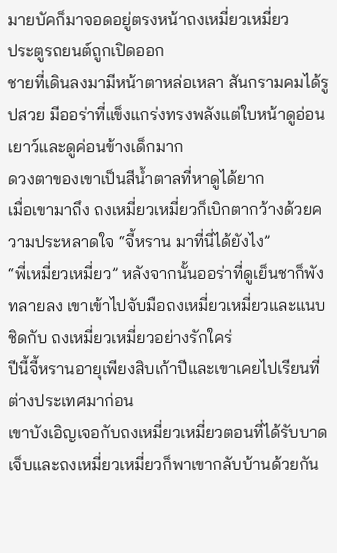มายบัคก็มาจอดอยู่ตรงหน้าถงเหมี่ยวเหมี่ยว
ประตูรถยนต์ถูกเปิดออก
ชายที่เดินลงมามีหน้าตาหล่อเหลา สันกรามคมได้รูปสวย มีออร่าที่แข็งแกร่งทรงพลังแต่ใบหน้าดูอ่อนเยาว์และดูค่อนข้างเด็กมาก
ดวงตาของเขาเป็นสีน้ำตาลที่หาดูได้ยาก
เมื่อเขามาถึง ถงเหมี่ยวเหมี่ยวก็เบิกตากว้างด้วยความประหลาดใจ “จี้หราน มาที่นี่ได้ยังไง”
“พี่เหมี่ยวเหมี่ยว” หลังจากนั้นออร่าที่ดูเย็นชาก็พังทลายลง เขาเข้าไปจับมือถงเหมี่ยวเหมี่ยวและแนบชิดกับ ถงเหมี่ยวเหมี่ยวอย่างรักใคร่
ปีนี้จี้หรานอายุเพียงสิบเก้าปีและเขาเคยไปเรียนที่ต่างประเทศมาก่อน
เขาบังเอิญเจอกับถงเหมี่ยวเหมี่ยวตอนที่ได้รับบาดเจ็บและถงเหมี่ยวเหมี่ยวก็พาเขากลับบ้านด้วยกัน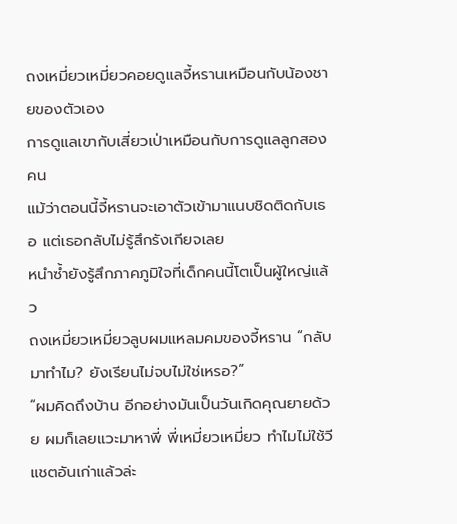ถงเหมี่ยวเหมี่ยวคอยดูแลจี้หรานเหมือนกับน้องชายของตัวเอง
การดูแลเขากับเสี่ยวเป่าเหมือนกับการดูแลลูกสองคน
แม้ว่าตอนนี้จี้หรานจะเอาตัวเข้ามาแนบชิดติดกับเธอ แต่เธอกลับไม่รู้สึกรังเกียจเลย
หนำซ้ำยังรู้สึกภาคภูมิใจที่เด็กคนนี้โตเป็นผู้ใหญ่แล้ว
ถงเหมี่ยวเหมี่ยวลูบผมแหลมคมของจี้หราน “กลับมาทำไม? ยังเรียนไม่จบไม่ใช่เหรอ?”
“ผมคิดถึงบ้าน อีกอย่างมันเป็นวันเกิดคุณยายด้วย ผมก็เลยแวะมาหาพี่ พี่เหมี่ยวเหมี่ยว ทำไมไม่ใช้วีแชตอันเก่าแล้วล่ะ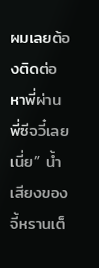ผมเลยต้องติดต่อหาพี่ผ่านพี่ซีจวี๋เลยเนี่ย” น้ำเสียงของจี้หรานเต็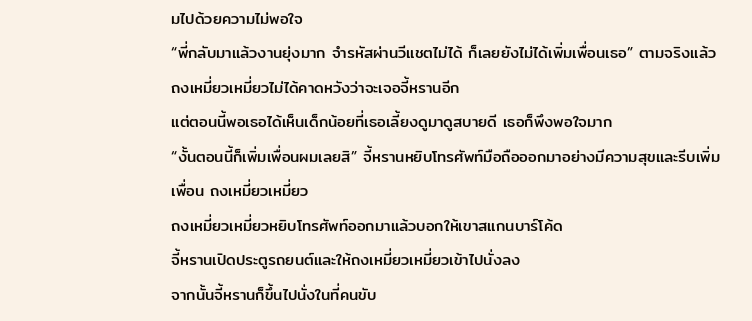มไปด้วยความไม่พอใจ
“พี่กลับมาแล้วงานยุ่งมาก จำรหัสผ่านวีแชตไม่ได้ ก็เลยยังไม่ได้เพิ่มเพื่อนเธอ” ตามจริงแล้วถงเหมี่ยวเหมี่ยวไม่ได้คาดหวังว่าจะเจอจี้หรานอีก
แต่ตอนนี้พอเธอได้เห็นเด็กน้อยที่เธอเลี้ยงดูมาดูสบายดี เธอก็พึงพอใจมาก
“งั้นตอนนี้ก็เพิ่มเพื่อนผมเลยสิ” จี้หรานหยิบโทรศัพท์มือถือออกมาอย่างมีความสุขและรีบเพิ่มเพื่อน ถงเหมี่ยวเหมี่ยว
ถงเหมี่ยวเหมี่ยวหยิบโทรศัพท์ออกมาแล้วบอกให้เขาสแกนบาร์โค้ด
จี้หรานเปิดประตูรถยนต์และให้ถงเหมี่ยวเหมี่ยวเข้าไปนั่งลง
จากนั้นจี้หรานก็ขึ้นไปนั่งในที่คนขับ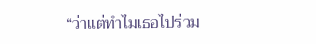“ว่าแต่ทำไมเธอไปร่วม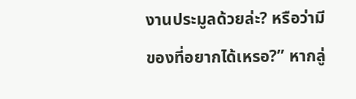งานประมูลด้วยล่ะ? หรือว่ามีของที่อยากได้เหรอ?” หากลู่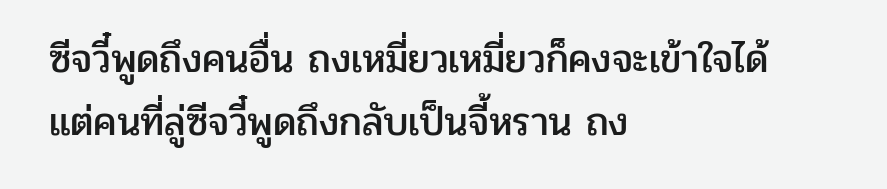ซีจวี๋พูดถึงคนอื่น ถงเหมี่ยวเหมี่ยวก็คงจะเข้าใจได้
แต่คนที่ลู่ซีจวี๋พูดถึงกลับเป็นจี้หราน ถง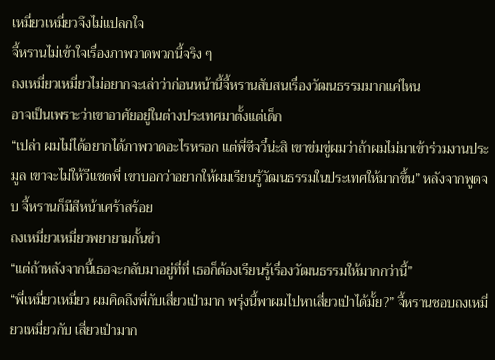เหมี่ยวเหมี่ยวจึงไม่แปลกใจ
จี้หรานไม่เข้าใจเรื่องภาพวาดพวกนี้จริง ๆ
ถงเหมี่ยวเหมี่ยวไม่อยากจะเล่าว่าก่อนหน้านี้จี้หรานสับสนเรื่องวัฒนธรรมมากแค่ไหน
อาจเป็นเพราะว่าเขาอาศัยอยู่ในต่างประเทศมาตั้งแต่เด็ก
“เปล่า ผมไม่ได้อยากได้ภาพวาดอะไรหรอก แต่พี่ซีจวี๋น่ะสิ เขาข่มขู่ผมว่าถ้าผมไม่มาเข้าร่วมงานประมูล เขาจะไม่ให้วีแชตพี่ เขาบอกว่าอยากให้ผมเรียนรู้วัฒนธรรมในประเทศให้มากขึ้น” หลังจากพูดจบ จี้หรานก็มีสีหน้าเศร้าสร้อย
ถงเหมี่ยวเหมี่ยวพยายามกั้นขำ
“แต่ถ้าหลังจากนี้เธอจะกลับมาอยู่ที่ที่ เธอก็ต้องเรียนรู้เรื่องวัฒนธรรมให้มากกว่านี้”
“พี่เหมี่ยวเหมี่ยว ผมคิดถึงพี่กับเสี่ยวเป่ามาก พรุ่งนี้พาผมไปหาเสี่ยวเป่าได้มั้ย?” จี้หรานชอบถงเหมี่ยวเหมี่ยวกับ เสี่ยวเป่ามาก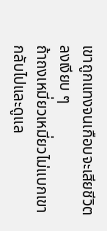เขาถูกแทงจนเกือบจะเสียชีวิตลงเงียบ ๆ
ถ้าถงเหมี่ยวเหมี่ยวไม่แบกเขากลับไปและดูแล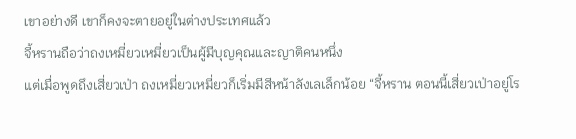เขาอย่างดี เขาก็คงจะตายอยู่ในต่างประเทศแล้ว
จี้หรานถือว่าถงเหมี่ยวเหมี่ยวเป็นผู้มีบุญคุณและญาติคนหนึ่ง
แต่เมื่อพูดถึงเสี่ยวเป่า ถงเหมี่ยวเหมี่ยวก็เริ่มมีสีหน้าลังเลเล็กน้อย “จี้หราน ตอนนี้เสี่ยวเป่าอยู่โร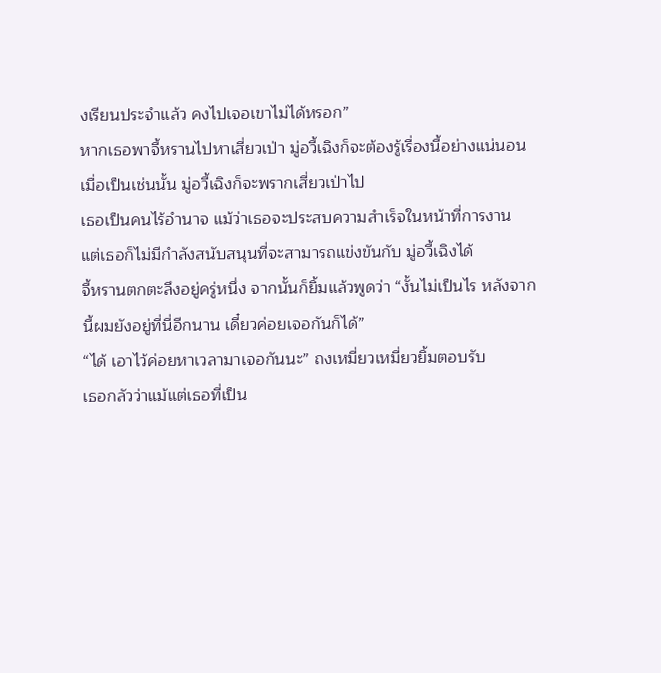งเรียนประจำแล้ว คงไปเจอเขาไม่ได้หรอก”
หากเธอพาจี้หรานไปหาเสี่ยวเป่า มู่อวี้เฉิงก็จะต้องรู้เรื่องนี้อย่างแน่นอน
เมื่อเป็นเช่นนั้น มู่อวี้เฉิงก็จะพรากเสี่ยวเป่าไป
เธอเป็นคนไร้อำนาจ แม้ว่าเธอจะประสบความสำเร็จในหน้าที่การงาน
แต่เธอก็ไม่มีกำลังสนับสนุนที่จะสามารถแข่งขันกับ มู่อวี้เฉิงได้
จี้หรานตกตะลึงอยู่ครู่หนึ่ง จากนั้นก็ยิ้มแล้วพูดว่า “งั้นไม่เป็นไร หลังจากนี้ผมยังอยู่ที่นี่อีกนาน เดี๋ยวค่อยเจอกันก็ได้”
“ได้ เอาไว้ค่อยหาเวลามาเจอกันนะ” ถงเหมี่ยวเหมี่ยวยิ้มตอบรับ
เธอกลัวว่าแม้แต่เธอที่เป็น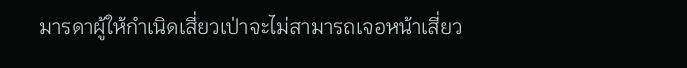มารดาผู้ให้กำเนิดเสี่ยวเป่าจะไม่สามารถเจอหน้าเสี่ยว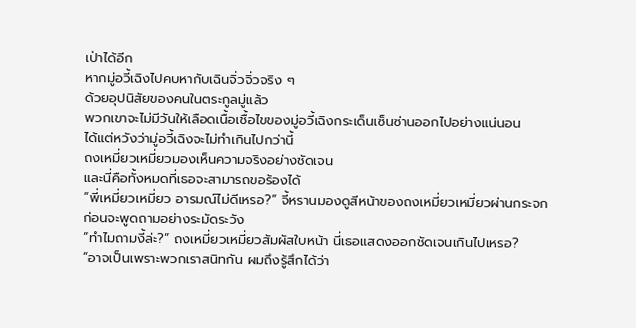เป่าได้อีก
หากมู่อวี้เฉิงไปคบหากับเฉินจิ่วจิ่วจริง ๆ
ด้วยอุปนิสัยของคนในตระกูลมู่แล้ว
พวกเขาจะไม่มีวันให้เลือดเนื้อเชื้อไขของมู่อวี้เฉิงกระเด็นเซ็นซ่านออกไปอย่างแน่นอน
ได้แต่หวังว่ามู่อวี้เฉิงจะไม่ทำเกินไปกว่านี้
ถงเหมี่ยวเหมี่ยวมองเห็นความจริงอย่างชัดเจน
และนี่คือทั้งหมดที่เธอจะสามารถขอร้องได้
“พี่เหมี่ยวเหมี่ยว อารมณ์ไม่ดีเหรอ?” จี้หรานมองดูสีหน้าของถงเหมี่ยวเหมี่ยวผ่านกระจก
ก่อนจะพูดถามอย่างระมัดระวัง
“ทำไมถามงี้ล่ะ?” ถงเหมี่ยวเหมี่ยวสัมผัสใบหน้า นี่เธอแสดงออกชัดเจนเกินไปเหรอ?
“อาจเป็นเพราะพวกเราสนิทกัน ผมถึงรู้สึกได้ว่า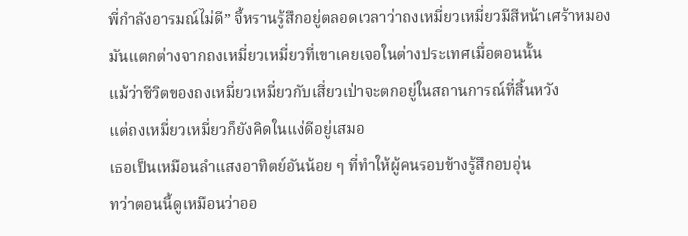พี่กำลังอารมณ์ไม่ดี” จี้หรานรู้สึกอยู่ตลอดเวลาว่าถงเหมี่ยวเหมี่ยวมีสีหน้าเศร้าหมอง
มันแตกต่างจากถงเหมี่ยวเหมี่ยวที่เขาเคยเจอในต่างประเทศเมื่อตอนนั้น
แม้ว่าชีวิตของถงเหมี่ยวเหมี่ยวกับเสี่ยวเป่าจะตกอยู่ในสถานการณ์ที่สิ้นหวัง
แต่ถงเหมี่ยวเหมี่ยวก็ยังคิดในแง่ดีอยู่เสมอ
เธอเป็นเหมือนลำแสงอาทิตย์อันน้อย ๆ ที่ทำให้ผู้คนรอบข้างรู้สึกอบอุ่น
ทว่าตอนนี้ดูเหมือนว่าออ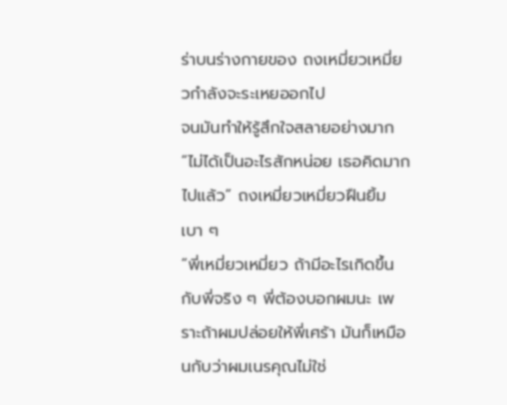ร่าบนร่างกายของ ถงเหมี่ยวเหมี่ยวกำลังจะระเหยออกไป
จนมันทำให้รู้สึกใจสลายอย่างมาก
“ไม่ได้เป็นอะไรสักหน่อย เธอคิดมากไปแล้ว” ถงเหมี่ยวเหมี่ยวฝืนยิ้มเบา ๆ
“พี่เหมี่ยวเหมี่ยว ถ้ามีอะไรเกิดขึ้นกับพี่จริง ๆ พี่ต้องบอกผมนะ เพราะถ้าผมปล่อยให้พี่เศร้า มันก็เหมือนกับว่าผมเนรคุณไม่ใช่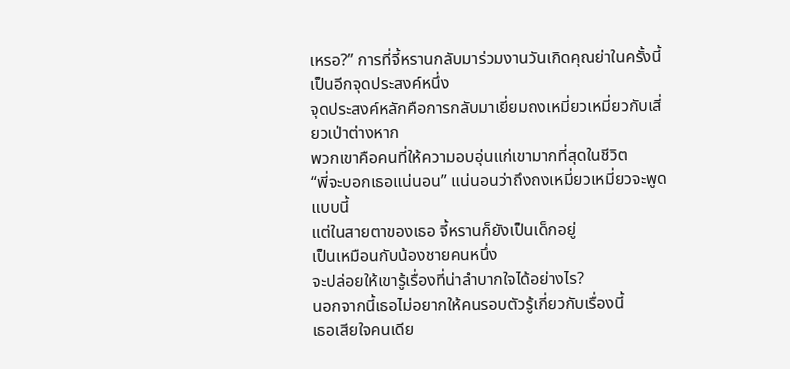เหรอ?” การที่จี้หรานกลับมาร่วมงานวันเกิดคุณย่าในครั้งนี้เป็นอีกจุดประสงค์หนึ่ง
จุดประสงค์หลักคือการกลับมาเยี่ยมถงเหมี่ยวเหมี่ยวกับเสี่ยวเป่าต่างหาก
พวกเขาคือคนที่ให้ความอบอุ่นแก่เขามากที่สุดในชีวิต
“พี่จะบอกเธอแน่นอน” แน่นอนว่าถึงถงเหมี่ยวเหมี่ยวจะพูดแบบนี้
แต่ในสายตาของเธอ จี้หรานก็ยังเป็นเด็กอยู่
เป็นเหมือนกับน้องชายคนหนึ่ง
จะปล่อยให้เขารู้เรื่องที่น่าลำบากใจได้อย่างไร?
นอกจากนี้เธอไม่อยากให้คนรอบตัวรู้เกี่ยวกับเรื่องนี้
เธอเสียใจคนเดีย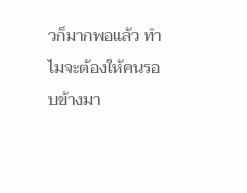วก็มากพอแล้ว ทำไมจะต้องให้คนรอบข้างมา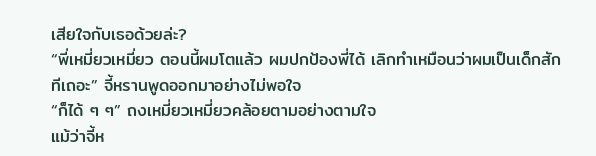เสียใจกับเธอด้วยล่ะ?
“พี่เหมี่ยวเหมี่ยว ตอนนี้ผมโตแล้ว ผมปกป้องพี่ได้ เลิกทำเหมือนว่าผมเป็นเด็กสักทีเถอะ” จี้หรานพูดออกมาอย่างไม่พอใจ
“ก็ได้ ๆ ๆ” ถงเหมี่ยวเหมี่ยวคล้อยตามอย่างตามใจ
แม้ว่าจี้ห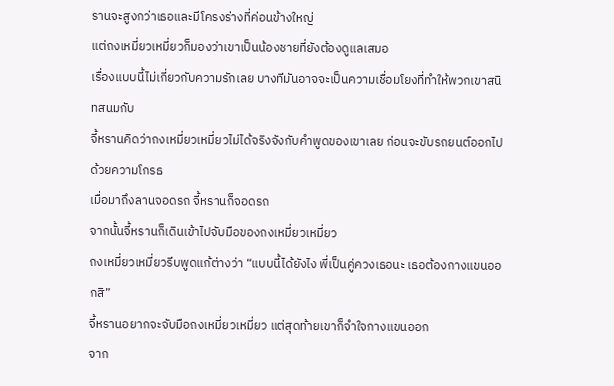รานจะสูงกว่าเธอและมีโครงร่างที่ค่อนข้างใหญ่
แต่ถงเหมี่ยวเหมี่ยวก็มองว่าเขาเป็นน้องชายที่ยังต้องดูแลเสมอ
เรื่องแบบนี้ไม่เกี่ยวกับความรักเลย บางทีมันอาจจะเป็นความเชื่อมโยงที่ทำให้พวกเขาสนิทสนมกับ
จี้หรานคิดว่าถงเหมี่ยวเหมี่ยวไม่ได้จริงจังกับคำพูดของเขาเลย ก่อนจะขับรถยนต์ออกไปด้วยความโกรธ
เมื่อมาถึงลานจอดรถ จี้หรานก็จอดรถ
จากนั้นจี้หรานก็เดินเข้าไปจับมือของถงเหมี่ยวเหมี่ยว
ถงเหมี่ยวเหมี่ยวรีบพูดแก้ต่างว่า “แบบนี้ได้ยังไง พี่เป็นคู่ควงเธอนะ เธอต้องกางแขนออกสิ”
จี้หรานอยากจะจับมือถงเหมี่ยวเหมี่ยว แต่สุดท้ายเขาก็จำใจกางแขนออก
จาก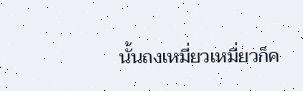นั้นถงเหมี่ยวเหมี่ยวก็ค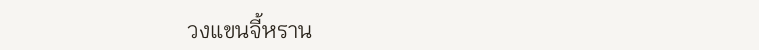วงแขนจี้หราน